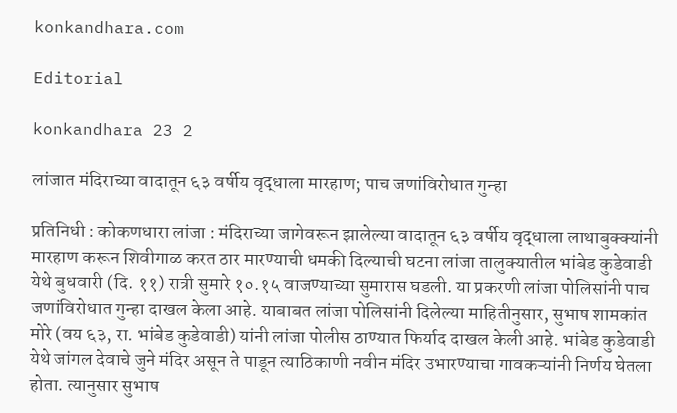konkandhara.com

Editorial

konkandhara 23 2

लांजात मंदिराच्या वादातून ६३ वर्षीय वृद्धाला मारहाण; पाच जणांविरोधात गुन्हा

प्रतिनिधी : कोकणधारा लांजा : मंदिराच्या जागेवरून झालेल्या वादातून ६३ वर्षीय वृद्धाला लाथाबुक्क्यांनी मारहाण करून शिवीगाळ करत ठार मारण्याची धमकी दिल्याची घटना लांजा तालुक्यातील भांबेड कुडेवाडी येथे बुधवारी (दि. ११) रात्री सुमारे १०.१५ वाजण्याच्या सुमारास घडली. या प्रकरणी लांजा पोलिसांनी पाच जणांविरोधात गुन्हा दाखल केला आहे. याबाबत लांजा पोलिसांनी दिलेल्या माहितीनुसार, सुभाष शामकांत मोरे (वय ६३, रा. भांबेड कुडेवाडी) यांनी लांजा पोलीस ठाण्यात फिर्याद दाखल केली आहे. भांबेड कुडेवाडी येथे जांगल देवाचे जुने मंदिर असून ते पाडून त्याठिकाणी नवीन मंदिर उभारण्याचा गावकऱ्यांनी निर्णय घेतला होता. त्यानुसार सुभाष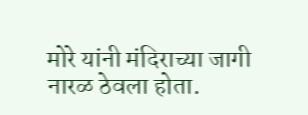मोरे यांनी मंदिराच्या जागी नारळ ठेवला होता.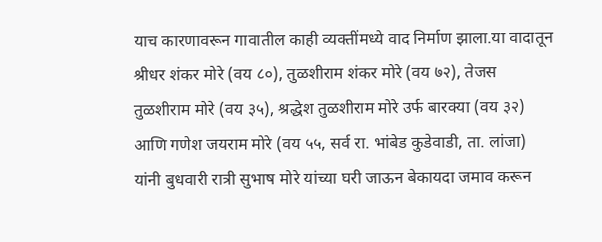याच कारणावरून गावातील काही व्यक्तींमध्ये वाद निर्माण झाला.या वादातून श्रीधर शंकर मोरे (वय ८०), तुळशीराम शंकर मोरे (वय ७२), तेजस तुळशीराम मोरे (वय ३५), श्रद्धेश तुळशीराम मोरे उर्फ बारक्या (वय ३२) आणि गणेश जयराम मोरे (वय ५५, सर्व रा. भांबेड कुडेवाडी, ता. लांजा) यांनी बुधवारी रात्री सुभाष मोरे यांच्या घरी जाऊन बेकायदा जमाव करून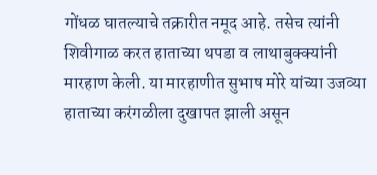गोंधळ घातल्याचे तक्रारीत नमूद आहे. तसेच त्यांनी शिवीगाळ करत हाताच्या थपडा व लाथाबुक्क्यांनी मारहाण केली. या मारहाणीत सुभाष मोरे यांच्या उजव्या हाताच्या करंगळीला दुखापत झाली असून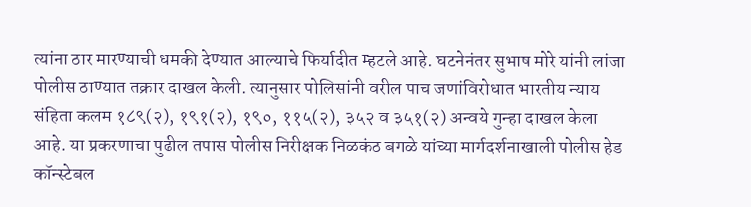त्यांना ठार मारण्याची धमकी देण्यात आल्याचे फिर्यादीत म्हटले आहे. घटनेनंतर सुभाष मोरे यांनी लांजा पोलीस ठाण्यात तक्रार दाखल केली. त्यानुसार पोलिसांनी वरील पाच जणांविरोधात भारतीय न्याय संहिता कलम १८९(२), १९१(२), १९०, ११५(२), ३५२ व ३५१(२) अन्वये गुन्हा दाखल केला आहे. या प्रकरणाचा पुढील तपास पोलीस निरीक्षक निळकंठ बगळे यांच्या मार्गदर्शनाखाली पोलीस हेड कॉन्स्टेबल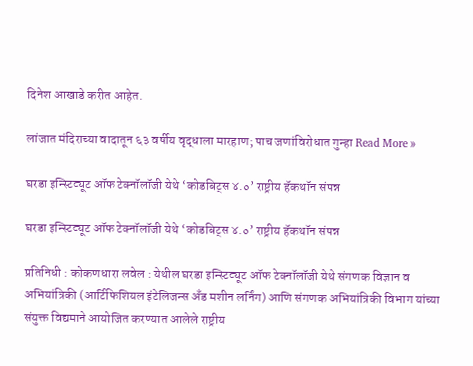दिनेश आखाडे करीत आहेत.

लांजात मंदिराच्या वादातून ६३ वर्षीय वृद्धाला मारहाण; पाच जणांविरोधात गुन्हा Read More »

घरडा इन्स्टिट्यूट ऑफ टेक्नॉलॉजी येथे ‘कोडबिट्स ४.०’ राष्ट्रीय हॅकथॉन संपन्न

घरडा इन्स्टिट्यूट ऑफ टेक्नॉलॉजी येथे ‘कोडबिट्स ४.०’ राष्ट्रीय हॅकथॉन संपन्न

प्रतिनिधी : कोकणधारा लवेल : येथील घरडा इन्स्टिट्यूट ऑफ टेक्नॉलॉजी येथे संगणक विज्ञान व अभियांत्रिकी (आर्टिफिशियल इंटेलिजन्स अँड मशीन लर्निंग) आणि संगणक अभियांत्रिकी विभाग यांच्या संयुक्त विद्यमाने आयोजित करण्यात आलेले राष्ट्रीय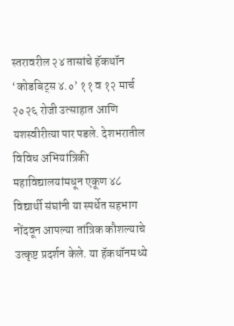स्तरावरील २४ तासांचे हॅकथॉन ‘कोडबिट्स ४.०’ ११ व १२ मार्च २०२६ रोजी उत्साहात आणि यशस्वीरीत्या पार पडले. देशभरातील विविध अभियांत्रिकी महाविद्यालयांमधून एकूण ४८ विद्यार्थी संघांनी या स्पर्धेत सहभाग नोंदवून आपल्या तांत्रिक कौशल्याचे उत्कृष्ट प्रदर्शन केले. या हॅकथॉनमध्ये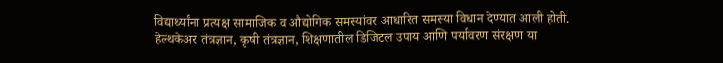विद्यार्थ्यांना प्रत्यक्ष सामाजिक व औद्योगिक समस्यांवर आधारित समस्या विधान देण्यात आली होती. हेल्थकेअर तंत्रज्ञान, कृषी तंत्रज्ञान, शिक्षणातील डिजिटल उपाय आणि पर्यावरण संरक्षण या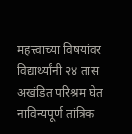महत्त्वाच्या विषयांवर विद्यार्थ्यांनी २४ तास अखंडित परिश्रम घेत नाविन्यपूर्ण तांत्रिक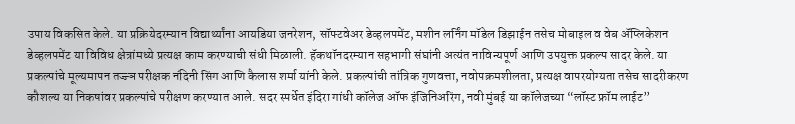उपाय विकसित केले. या प्रक्रियेदरम्यान विद्यार्थ्यांना आयडिया जनरेशन, सॉफ्टवेअर डेव्हलपमेंट, मशीन लर्निंग मॉडेल डिझाईन तसेच मोबाइल व वेब अ‍ॅप्लिकेशन डेव्हलपमेंट या विविध क्षेत्रांमध्ये प्रत्यक्ष काम करण्याची संधी मिळाली. हॅकथॉनदरम्यान सहभागी संघांनी अत्यंत नाविन्यपूर्ण आणि उपयुक्त प्रकल्प सादर केले. या प्रकल्पांचे मूल्यमापन तज्ज्ञ परीक्षक नंदिनी सिंग आणि कैलास शर्मा यांनी केले. प्रकल्पांची तांत्रिक गुणवत्ता, नवोपक्रमशीलता, प्रत्यक्ष वापरयोग्यता तसेच सादरीकरण कौशल्य या निकषांवर प्रकल्पांचे परीक्षण करण्यात आले. सदर स्पर्धेत इंदिरा गांधी कॉलेज ऑफ इंजिनिअरिंग, नवी मुंबई या कॉलेजच्या “लॉस्ट फ्रॉम लाईट”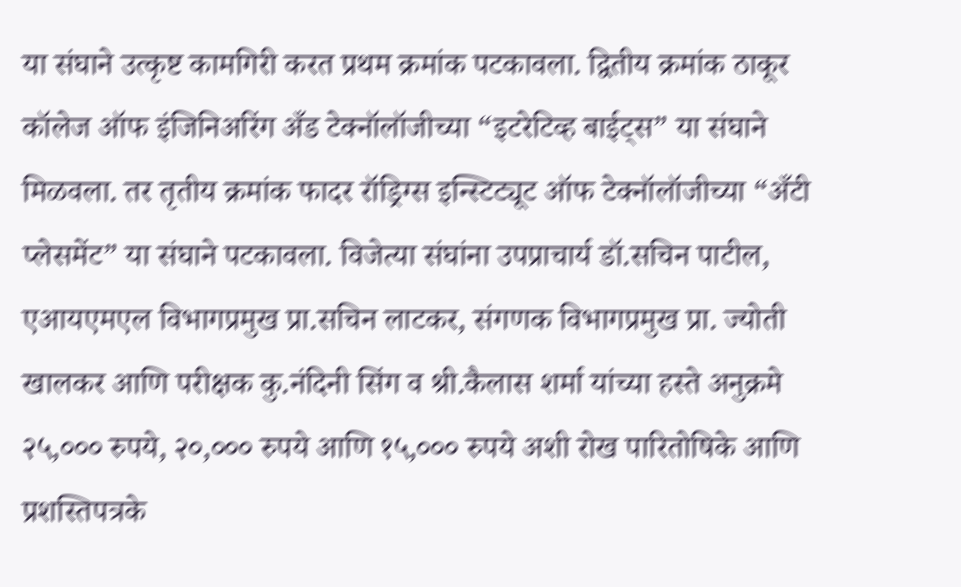या संघाने उत्कृष्ट कामगिरी करत प्रथम क्रमांक पटकावला. द्वितीय क्रमांक ठाकूर कॉलेज ऑफ इंजिनिअरिंग अँड टेक्नॉलॉजीच्या “इटरेटिव्ह बाईट्स” या संघाने मिळवला. तर तृतीय क्रमांक फादर रॉड्रिग्स इन्स्टिट्यूट ऑफ टेक्नॉलॉजीच्या “अँटी प्लेसमेंट” या संघाने पटकावला. विजेत्या संघांना उपप्राचार्य डॉ.सचिन पाटील, एआयएमएल विभागप्रमुख प्रा.सचिन लाटकर, संगणक विभागप्रमुख प्रा. ज्योती खालकर आणि परीक्षक कु.नंदिनी सिंग व श्री.कैलास शर्मा यांच्या हस्ते अनुक्रमे २५,००० रुपये, २०,००० रुपये आणि १५,००० रुपये अशी रोख पारितोषिके आणि प्रशस्तिपत्रके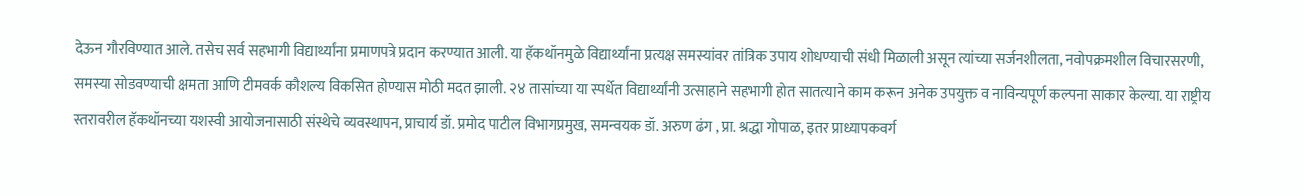देऊन गौरविण्यात आले. तसेच सर्व सहभागी विद्यार्थ्यांना प्रमाणपत्रे प्रदान करण्यात आली. या हॅकथॉनमुळे विद्यार्थ्यांना प्रत्यक्ष समस्यांवर तांत्रिक उपाय शोधण्याची संधी मिळाली असून त्यांच्या सर्जनशीलता, नवोपक्रमशील विचारसरणी, समस्या सोडवण्याची क्षमता आणि टीमवर्क कौशल्य विकसित होण्यास मोठी मदत झाली. २४ तासांच्या या स्पर्धेत विद्यार्थ्यांनी उत्साहाने सहभागी होत सातत्याने काम करून अनेक उपयुक्त व नाविन्यपूर्ण कल्पना साकार केल्या. या राष्ट्रीय स्तरावरील हॅकथॉनच्या यशस्वी आयोजनासाठी संस्थेचे व्यवस्थापन, प्राचार्य डॉ. प्रमोद पाटील विभागप्रमुख, समन्वयक डॉ. अरुण ढंग , प्रा. श्रद्धा गोपाळ, इतर प्राध्यापकवर्ग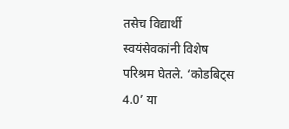तसेच विद्यार्थी स्वयंसेवकांनी विशेष परिश्रम घेतले. ‘कोडबिट्स 4.0’ या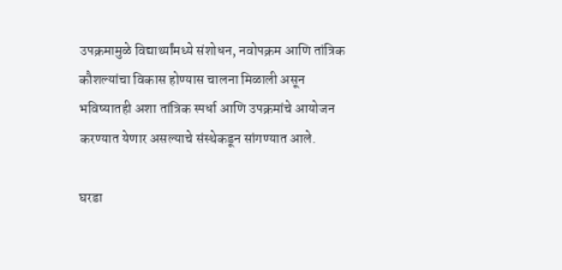उपक्रमामुळे विद्यार्थ्यांमध्ये संशोधन, नवोपक्रम आणि तांत्रिक कौशल्यांचा विकास होण्यास चालना मिळाली असून भविष्यातही अशा तांत्रिक स्पर्धा आणि उपक्रमांचे आयोजन करण्यात येणार असल्याचे संस्थेकडून सांगण्यात आले.

घरडा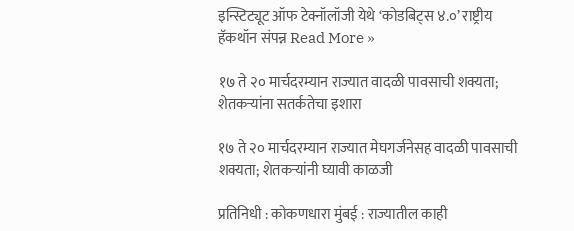इन्स्टिट्यूट ऑफ टेक्नॉलॉजी येथे ‘कोडबिट्स ४.०’ राष्ट्रीय हॅकथॉन संपन्न Read More »

१७ ते २० मार्चदरम्यान राज्यात वादळी पावसाची शक्यता; शेतकऱ्यांना सतर्कतेचा इशारा

१७ ते २० मार्चदरम्यान राज्यात मेघगर्जनेसह वादळी पावसाची शक्यता; शेतकऱ्यांनी घ्यावी काळजी

प्रतिनिधी : कोकणधारा मुंबई : राज्यातील काही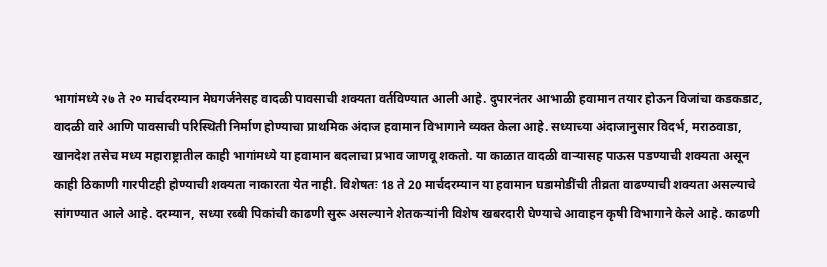भागांमध्ये २७ ते २० मार्चदरम्यान मेघगर्जनेसह वादळी पावसाची शक्यता वर्तविण्यात आली आहे. दुपारनंतर आभाळी हवामान तयार होऊन विजांचा कडकडाट, वादळी वारे आणि पावसाची परिस्थिती निर्माण होण्याचा प्राथमिक अंदाज हवामान विभागाने व्यक्त केला आहे. सध्याच्या अंदाजानुसार विदर्भ, मराठवाडा, खानदेश तसेच मध्य महाराष्ट्रातील काही भागांमध्ये या हवामान बदलाचा प्रभाव जाणवू शकतो. या काळात वादळी वाऱ्यासह पाऊस पडण्याची शक्यता असून काही ठिकाणी गारपीटही होण्याची शक्यता नाकारता येत नाही. विशेषतः 18 ते 20 मार्चदरम्यान या हवामान घडामोडींची तीव्रता वाढण्याची शक्यता असल्याचे सांगण्यात आले आहे. दरम्यान, सध्या रब्बी पिकांची काढणी सुरू असल्याने शेतकऱ्यांनी विशेष खबरदारी घेण्याचे आवाहन कृषी विभागाने केले आहे. काढणी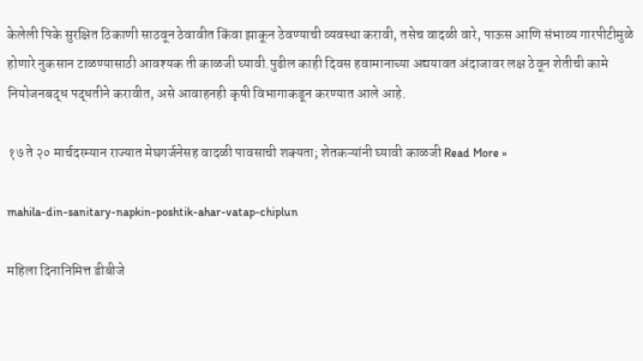केलेली पिके सुरक्षित ठिकाणी साठवून ठेवावीत किंवा झाकून ठेवण्याची व्यवस्था करावी, तसेच वादळी वारे, पाऊस आणि संभाव्य गारपीटीमुळे होणारे नुकसान टाळण्यासाठी आवश्यक ती काळजी घ्यावी.पुढील काही दिवस हवामानाच्या अद्ययावत अंदाजावर लक्ष ठेवून शेतीची कामे नियोजनबद्ध पद्धतीने करावीत, असे आवाहनही कृषी विभागाकडून करण्यात आले आहे.

१७ ते २० मार्चदरम्यान राज्यात मेघगर्जनेसह वादळी पावसाची शक्यता; शेतकऱ्यांनी घ्यावी काळजी Read More »

mahila-din-sanitary-napkin-poshtik-ahar-vatap-chiplun

महिला दिनानिमित्त डीबीजे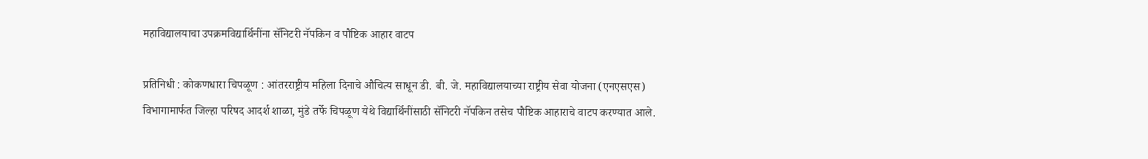महाविद्यालयाचा उपक्रमविद्यार्थिनींना सॅनिटरी नॅपकिन व पौष्टिक आहार वाटप

प्रतिनिधी : कोकणधारा चिपळूण : आंतरराष्ट्रीय महिला दिनाचे औचित्य साधून डी. बी. जे. महाविद्यालयाच्या राष्ट्रीय सेवा योजना (एनएसएस) विभागामार्फत जिल्हा परिषद आदर्श शाळा, मुंडे तर्फे चिपळूण येथे विद्यार्थिनींसाठी सॅनिटरी नॅपकिन तसेच पौष्टिक आहाराचे वाटप करण्यात आले.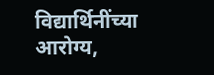विद्यार्थिनींच्या आरोग्य,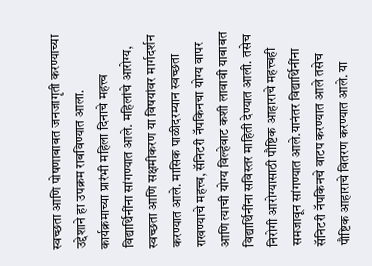स्वच्छता आणि पोषणाबाबत जनजागृती करण्याच्या उद्देशाने हा उपक्रम राबविण्यात आला. कार्यक्रमाच्या प्रारंभी महिला दिनाचे महत्त्व विद्यार्थिनींना सांगण्यात आले. महिलांचे आरोग्य, स्वच्छता आणि सक्षमीकरण या विषयांवर मार्गदर्शन करण्यात आले. मासिक पाळीदरम्यान स्वच्छता राखण्याचे महत्त्व, सॅनिटरी नॅपकिनचा योग्य वापर आणि त्याची योग्य विल्हेवाट कशी लावावी याबाबत विद्यार्थिनींना सविस्तर माहिती देण्यात आली. तसेच निरोगी आरोग्यासाठी पौष्टिक आहाराचे महत्त्वही समजावून सांगण्यात आले.यानंतर विद्यार्थिनींना सॅनिटरी नॅपकिनचे वाटप करण्यात आले तसेच पौष्टिक आहाराचे वितरण करण्यात आले. या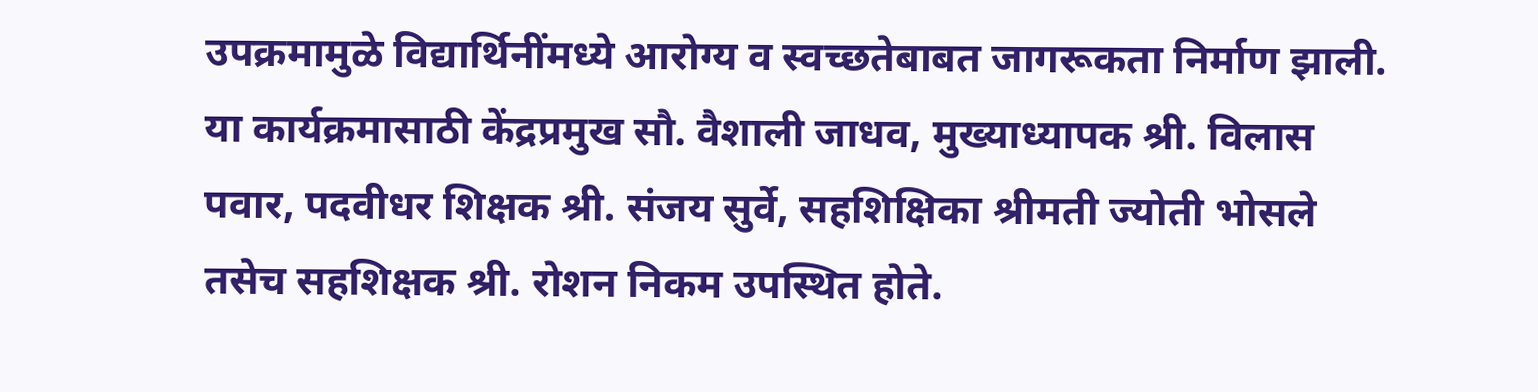उपक्रमामुळे विद्यार्थिनींमध्ये आरोग्य व स्वच्छतेबाबत जागरूकता निर्माण झाली. या कार्यक्रमासाठी केंद्रप्रमुख सौ. वैशाली जाधव, मुख्याध्यापक श्री. विलास पवार, पदवीधर शिक्षक श्री. संजय सुर्वे, सहशिक्षिका श्रीमती ज्योती भोसले तसेच सहशिक्षक श्री. रोशन निकम उपस्थित होते.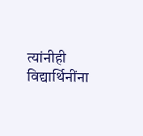त्यांनीही विद्यार्थिनींना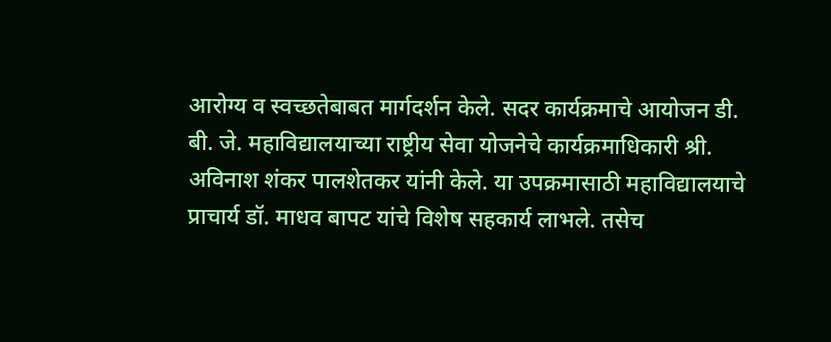आरोग्य व स्वच्छतेबाबत मार्गदर्शन केले. सदर कार्यक्रमाचे आयोजन डी. बी. जे. महाविद्यालयाच्या राष्ट्रीय सेवा योजनेचे कार्यक्रमाधिकारी श्री. अविनाश शंकर पालशेतकर यांनी केले. या उपक्रमासाठी महाविद्यालयाचे प्राचार्य डॉ. माधव बापट यांचे विशेष सहकार्य लाभले. तसेच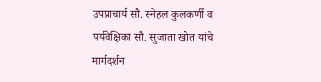उपप्राचार्य सौ. स्नेहल कुलकर्णी व पर्यवेक्षिका सौ. सुजाता खोत यांचे मार्गदर्शन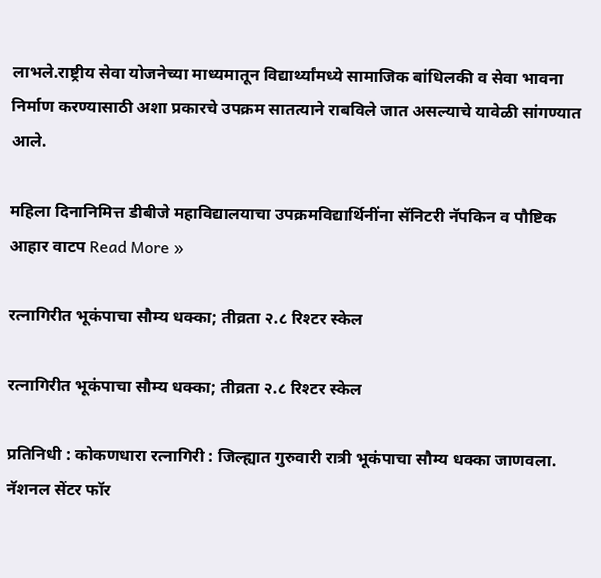लाभले.राष्ट्रीय सेवा योजनेच्या माध्यमातून विद्यार्थ्यांमध्ये सामाजिक बांधिलकी व सेवा भावना निर्माण करण्यासाठी अशा प्रकारचे उपक्रम सातत्याने राबविले जात असल्याचे यावेळी सांगण्यात आले.

महिला दिनानिमित्त डीबीजे महाविद्यालयाचा उपक्रमविद्यार्थिनींना सॅनिटरी नॅपकिन व पौष्टिक आहार वाटप Read More »

रत्नागिरीत भूकंपाचा सौम्य धक्का; तीव्रता २.८ रिश्टर स्केल

रत्नागिरीत भूकंपाचा सौम्य धक्का; तीव्रता २.८ रिश्टर स्केल

प्रतिनिधी : कोकणधारा रत्नागिरी : जिल्ह्यात गुरुवारी रात्री भूकंपाचा सौम्य धक्का जाणवला. नॅशनल सेंटर फॉर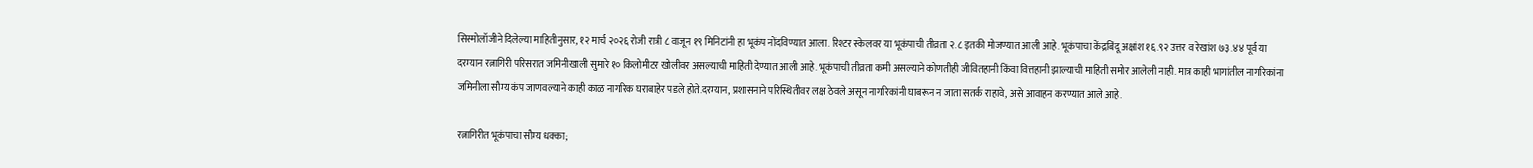सिस्मोलॉजीने दिलेल्या माहितीनुसार, १२ मार्च २०२६ रोजी रात्री ८ वाजून १९ मिनिटांनी हा भूकंप नोंदविण्यात आला. रिश्टर स्केलवर या भूकंपाची तीव्रता २.८ इतकी मोजण्यात आली आहे. भूकंपाचा केंद्रबिंदू अक्षांश १६.९२ उत्तर व रेखांश ७३.४४ पूर्व या दरम्यान रत्नागिरी परिसरात जमिनीखाली सुमारे १० किलोमीटर खोलीवर असल्याची माहिती देण्यात आली आहे. भूकंपाची तीव्रता कमी असल्याने कोणतीही जीवितहानी किंवा वित्तहानी झाल्याची माहिती समोर आलेली नाही. मात्र काही भागांतील नागरिकांना जमिनीला सौम्य कंप जाणवल्याने काही काळ नागरिक घराबाहेर पडले होते.दरम्यान, प्रशासनाने परिस्थितीवर लक्ष ठेवले असून नागरिकांनी घाबरून न जाता सतर्क राहावे, असे आवाहन करण्यात आले आहे.

रत्नागिरीत भूकंपाचा सौम्य धक्का;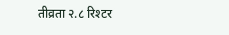तीव्रता २.८ रिश्टर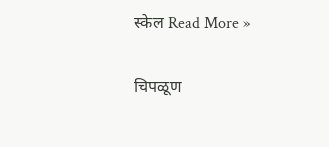स्केल Read More »

चिपळूण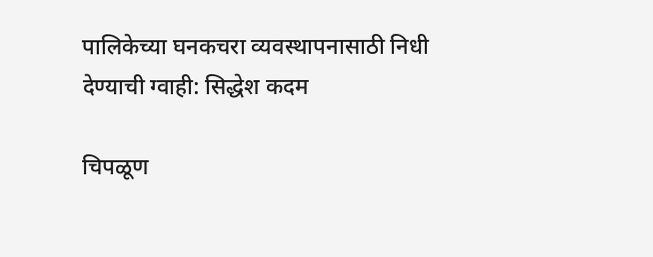पालिकेच्या घनकचरा व्यवस्थापनासाठी निधी देण्याची ग्वाही: सिद्धेश कदम

चिपळूण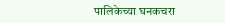पालिकेच्या घनकचरा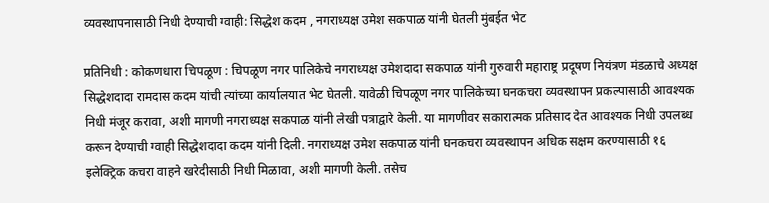व्यवस्थापनासाठी निधी देण्याची ग्वाही: सिद्धेश कदम , नगराध्यक्ष उमेश सकपाळ यांनी घेतली मुंबईत भेट

प्रतिनिधी : कोकणधारा चिपळूण : चिपळूण नगर पालिकेचे नगराध्यक्ष उमेशदादा सकपाळ यांनी गुरुवारी महाराष्ट्र प्रदूषण नियंत्रण मंडळाचे अध्यक्ष सिद्धेशदादा रामदास कदम यांची त्यांच्या कार्यालयात भेट घेतली. यावेळी चिपळूण नगर पालिकेच्या घनकचरा व्यवस्थापन प्रकल्पासाठी आवश्यक निधी मंजूर करावा, अशी मागणी नगराध्यक्ष सकपाळ यांनी लेखी पत्राद्वारे केली. या मागणीवर सकारात्मक प्रतिसाद देत आवश्यक निधी उपलब्ध करून देण्याची ग्वाही सिद्धेशदादा कदम यांनी दिली. नगराध्यक्ष उमेश सकपाळ यांनी घनकचरा व्यवस्थापन अधिक सक्षम करण्यासाठी १६ इलेक्ट्रिक कचरा वाहने खरेदीसाठी निधी मिळावा, अशी मागणी केली. तसेच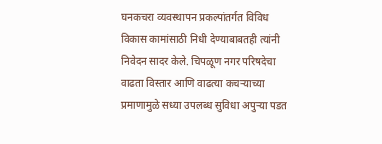घनकचरा व्यवस्थापन प्रकल्पांतर्गत विविध विकास कामांसाठी निधी देण्याबाबतही त्यांनी निवेदन सादर केले. चिपळूण नगर परिषदेचा वाढता विस्तार आणि वाढत्या कचऱ्याच्या प्रमाणामुळे सध्या उपलब्ध सुविधा अपुऱ्या पडत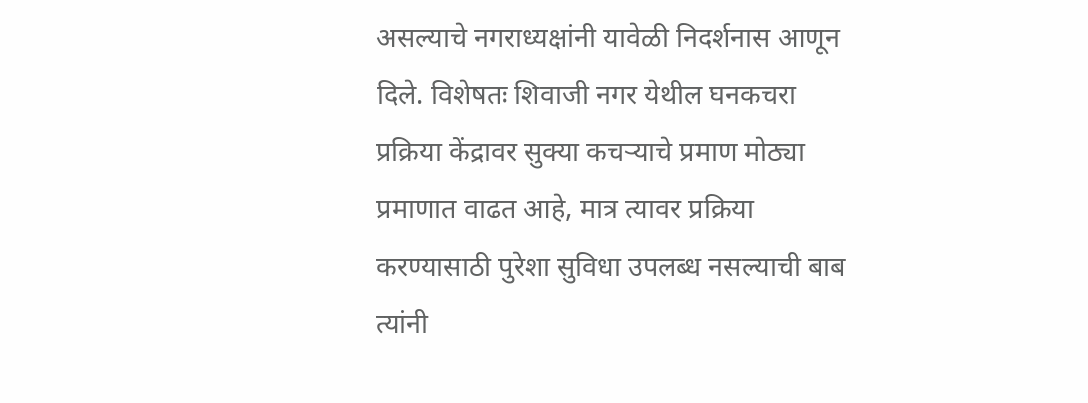असल्याचे नगराध्यक्षांनी यावेळी निदर्शनास आणून दिले. विशेषतः शिवाजी नगर येथील घनकचरा प्रक्रिया केंद्रावर सुक्या कचऱ्याचे प्रमाण मोठ्या प्रमाणात वाढत आहे, मात्र त्यावर प्रक्रिया करण्यासाठी पुरेशा सुविधा उपलब्ध नसल्याची बाब त्यांनी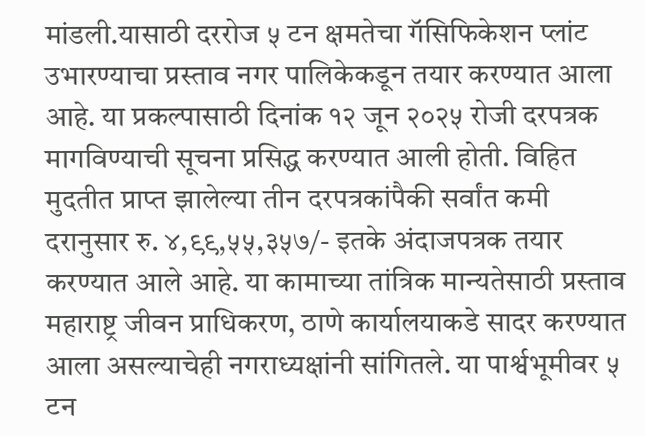मांडली.यासाठी दररोज ५ टन क्षमतेचा गॅसिफिकेशन प्लांट उभारण्याचा प्रस्ताव नगर पालिकेकडून तयार करण्यात आला आहे. या प्रकल्पासाठी दिनांक १२ जून २०२५ रोजी दरपत्रक मागविण्याची सूचना प्रसिद्ध करण्यात आली होती. विहित मुदतीत प्राप्त झालेल्या तीन दरपत्रकांपैकी सर्वांत कमी दरानुसार रु. ४,९९,५५,३५७/- इतके अंदाजपत्रक तयार करण्यात आले आहे. या कामाच्या तांत्रिक मान्यतेसाठी प्रस्ताव महाराष्ट्र जीवन प्राधिकरण, ठाणे कार्यालयाकडे सादर करण्यात आला असल्याचेही नगराध्यक्षांनी सांगितले. या पार्श्वभूमीवर ५ टन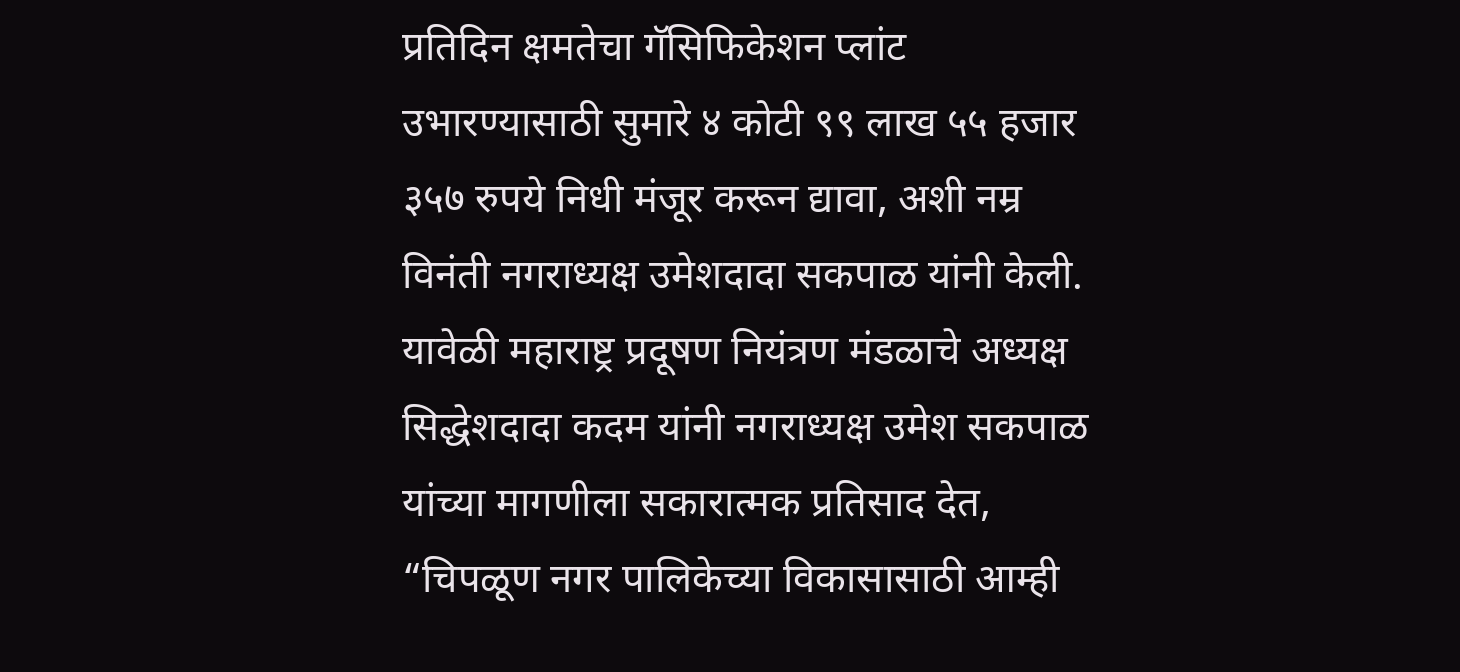प्रतिदिन क्षमतेचा गॅसिफिकेशन प्लांट उभारण्यासाठी सुमारे ४ कोटी ९९ लाख ५५ हजार ३५७ रुपये निधी मंजूर करून द्यावा, अशी नम्र विनंती नगराध्यक्ष उमेशदादा सकपाळ यांनी केली. यावेळी महाराष्ट्र प्रदूषण नियंत्रण मंडळाचे अध्यक्ष सिद्धेशदादा कदम यांनी नगराध्यक्ष उमेश सकपाळ यांच्या मागणीला सकारात्मक प्रतिसाद देत, “चिपळूण नगर पालिकेच्या विकासासाठी आम्ही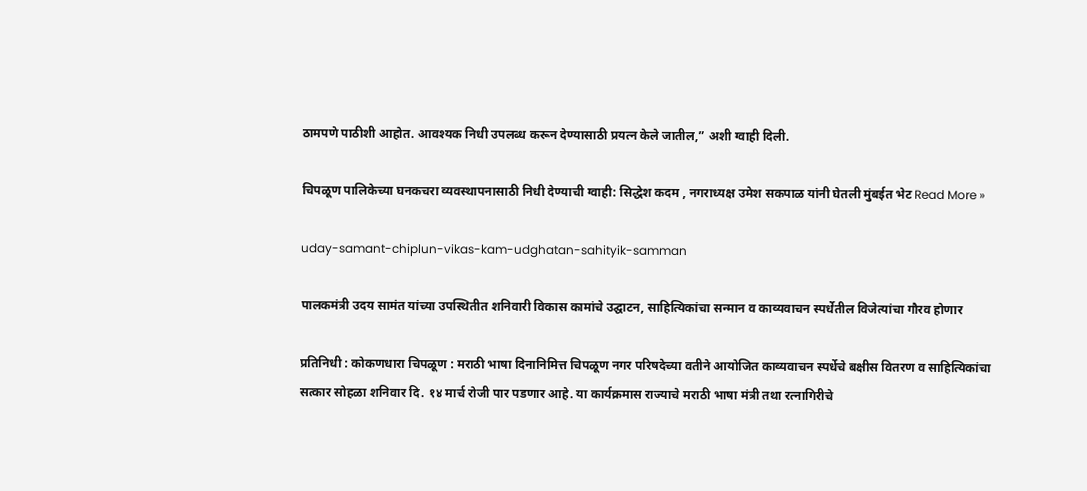ठामपणे पाठीशी आहोत. आवश्यक निधी उपलब्ध करून देण्यासाठी प्रयत्न केले जातील,” अशी ग्वाही दिली.

चिपळूण पालिकेच्या घनकचरा व्यवस्थापनासाठी निधी देण्याची ग्वाही: सिद्धेश कदम , नगराध्यक्ष उमेश सकपाळ यांनी घेतली मुंबईत भेट Read More »

uday-samant-chiplun-vikas-kam-udghatan-sahityik-samman

पालकमंत्री उदय सामंत यांच्या उपस्थितीत शनिवारी विकास कामांचे उद्घाटन, साहित्यिकांचा सन्मान व काव्यवाचन स्पर्धेतील विजेत्यांचा गौरव होणार

प्रतिनिधी : कोकणधारा चिपळूण : मराठी भाषा दिनानिमित्त चिपळूण नगर परिषदेच्या वतीने आयोजित काव्यवाचन स्पर्धेचे बक्षीस वितरण व साहित्यिकांचा सत्कार सोहळा शनिवार दि. १४ मार्च रोजी पार पडणार आहे. या कार्यक्रमास राज्याचे मराठी भाषा मंत्री तथा रत्नागिरीचे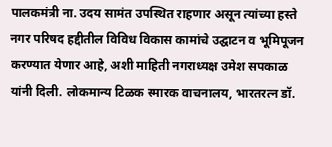पालकमंत्री ना. उदय सामंत उपस्थित राहणार असून त्यांच्या हस्ते नगर परिषद हद्दीतील विविध विकास कामांचे उद्घाटन व भूमिपूजन करण्यात येणार आहे, अशी माहिती नगराध्यक्ष उमेश सपकाळ यांनी दिली. लोकमान्य टिळक स्मारक वाचनालय, भारतरत्न डॉ.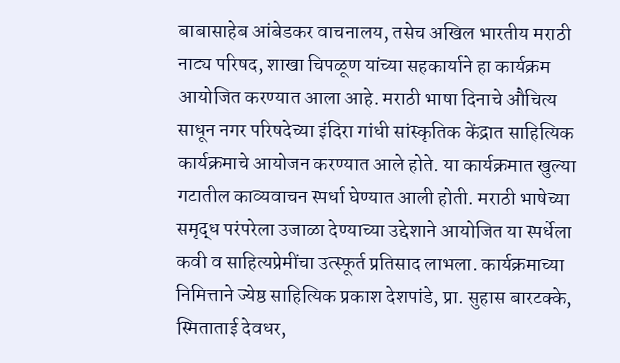बाबासाहेब आंबेडकर वाचनालय, तसेच अखिल भारतीय मराठी नाट्य परिषद, शाखा चिपळूण यांच्या सहकार्याने हा कार्यक्रम आयोजित करण्यात आला आहे. मराठी भाषा दिनाचे औचित्य साधून नगर परिषदेच्या इंदिरा गांधी सांस्कृतिक केंद्रात साहित्यिक कार्यक्रमाचे आयोजन करण्यात आले होते. या कार्यक्रमात खुल्या गटातील काव्यवाचन स्पर्धा घेण्यात आली होती. मराठी भाषेच्या समृद्ध परंपरेला उजाळा देण्याच्या उद्देशाने आयोजित या स्पर्धेला कवी व साहित्यप्रेमींचा उत्स्फूर्त प्रतिसाद लाभला. कार्यक्रमाच्या निमित्ताने ज्येष्ठ साहित्यिक प्रकाश देशपांडे, प्रा. सुहास बारटक्के, स्मिताताई देवधर,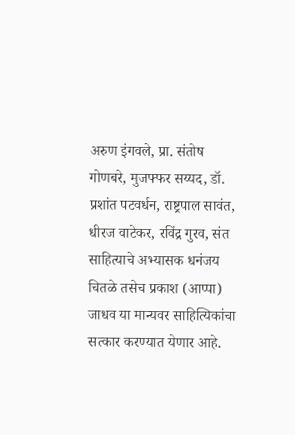अरुण इंगवले, प्रा. संतोष गोणबरे, मुजफ्फर सय्यद, डॉ. प्रशांत पटवर्धन, राष्ट्रपाल सावंत, धीरज वाटेकर, रविंद्र गुरव, संत साहित्याचे अभ्यासक धनंजय चितळे तसेच प्रकाश (आप्पा) जाधव या मान्यवर साहित्यिकांचा सत्कार करण्यात येणार आहे.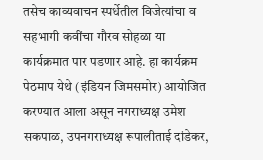तसेच काव्यवाचन स्पर्धेतील विजेत्यांचा व सहभागी कवींचा गौरव सोहळा या कार्यक्रमात पार पडणार आहे. हा कार्यक्रम पेठमाप येथे (इंडियन जिमसमोर) आयोजित करण्यात आला असून नगराध्यक्ष उमेश सकपाळ, उपनगराध्यक्ष रूपालीताई दांडेकर,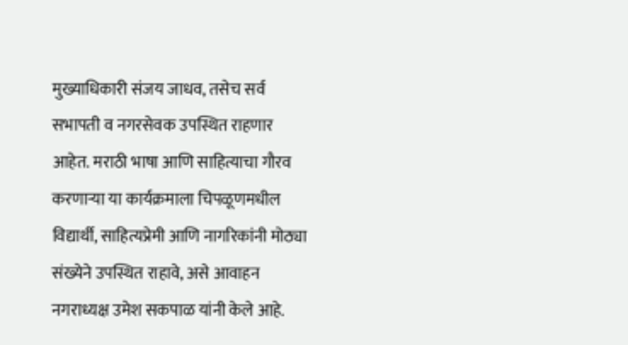मुख्याधिकारी संजय जाधव, तसेच सर्व सभापती व नगरसेवक उपस्थित राहणार आहेत. मराठी भाषा आणि साहित्याचा गौरव करणाऱ्या या कार्यक्रमाला चिपळूणमधील विद्यार्थी, साहित्यप्रेमी आणि नागरिकांनी मोठ्या संख्येने उपस्थित राहावे, असे आवाहन नगराध्यक्ष उमेश सकपाळ यांनी केले आहे.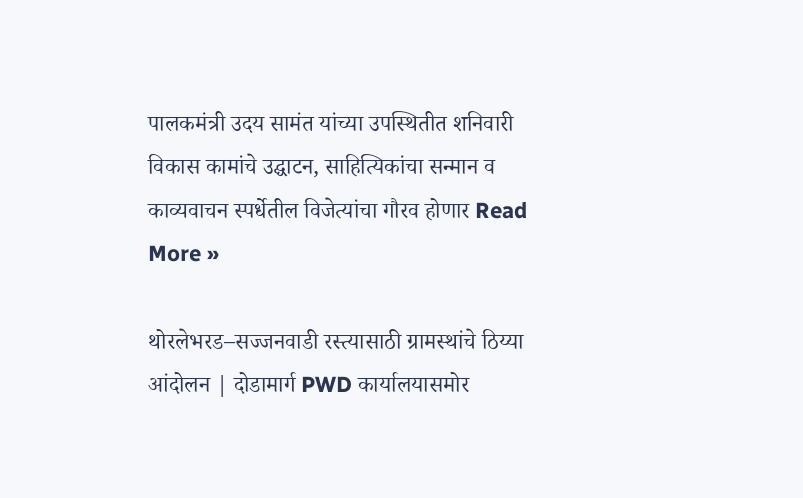पालकमंत्री उदय सामंत यांच्या उपस्थितीत शनिवारी विकास कामांचे उद्घाटन, साहित्यिकांचा सन्मान व काव्यवाचन स्पर्धेतील विजेत्यांचा गौरव होणार Read More »

थोरलेभरड–सज्जनवाडी रस्त्यासाठी ग्रामस्थांचे ठिय्या आंदोलन | दोडामार्ग PWD कार्यालयासमोर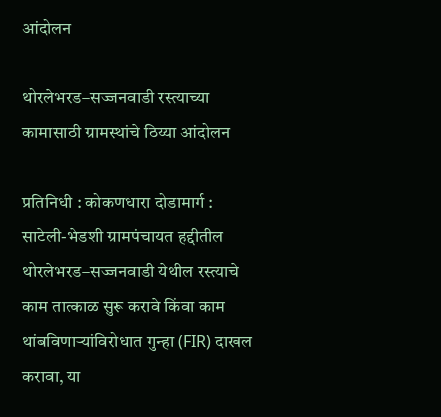आंदोलन

थोरलेभरड–सज्जनवाडी रस्त्याच्या कामासाठी ग्रामस्थांचे ठिय्या आंदोलन

प्रतिनिधी : कोकणधारा दोडामार्ग : साटेली-भेडशी ग्रामपंचायत हद्दीतील थोरलेभरड–सज्जनवाडी येथील रस्त्याचे काम तात्काळ सुरू करावे किंवा काम थांबविणाऱ्यांविरोधात गुन्हा (FIR) दाखल करावा, या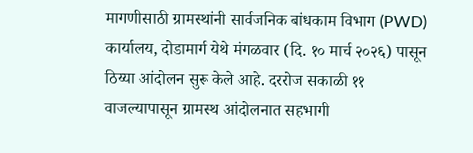मागणीसाठी ग्रामस्थांनी सार्वजनिक बांधकाम विभाग (PWD) कार्यालय, दोडामार्ग येथे मंगळवार (दि. १० मार्च २०२६) पासून ठिय्या आंदोलन सुरू केले आहे. दररोज सकाळी ११ वाजल्यापासून ग्रामस्थ आंदोलनात सहभागी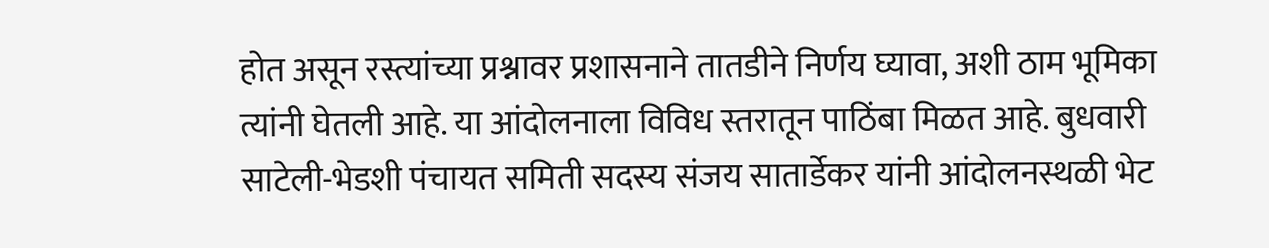होत असून रस्त्यांच्या प्रश्नावर प्रशासनाने तातडीने निर्णय घ्यावा, अशी ठाम भूमिका त्यांनी घेतली आहे. या आंदोलनाला विविध स्तरातून पाठिंबा मिळत आहे. बुधवारी साटेली-भेडशी पंचायत समिती सदस्य संजय सातार्डेकर यांनी आंदोलनस्थळी भेट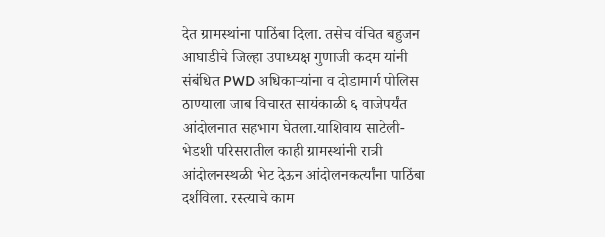देत ग्रामस्थांना पाठिंबा दिला. तसेच वंचित बहुजन आघाडीचे जिल्हा उपाध्यक्ष गुणाजी कदम यांनी संबंधित PWD अधिकाऱ्यांना व दोडामार्ग पोलिस ठाण्याला जाब विचारत सायंकाळी ६ वाजेपर्यंत आंदोलनात सहभाग घेतला.याशिवाय साटेली-भेडशी परिसरातील काही ग्रामस्थांनी रात्री आंदोलनस्थळी भेट देऊन आंदोलनकर्त्यांना पाठिंबा दर्शविला. रस्त्याचे काम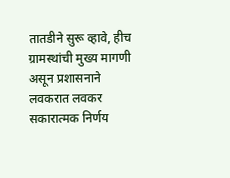तातडीने सुरू व्हावे, हीच ग्रामस्थांची मुख्य मागणी असून प्रशासनाने लवकरात लवकर सकारात्मक निर्णय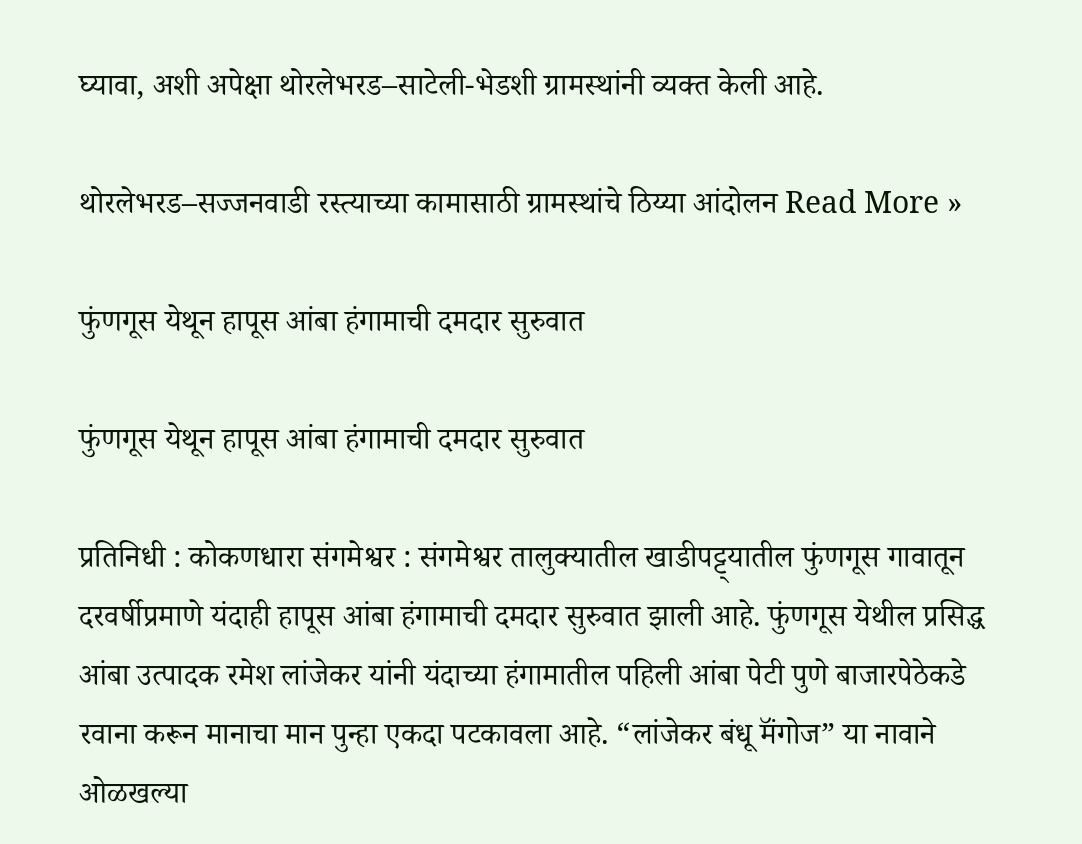घ्यावा, अशी अपेक्षा थोरलेभरड–साटेली-भेडशी ग्रामस्थांनी व्यक्त केली आहे.

थोरलेभरड–सज्जनवाडी रस्त्याच्या कामासाठी ग्रामस्थांचे ठिय्या आंदोलन Read More »

फुंणगूस येथून हापूस आंबा हंगामाची दमदार सुरुवात

फुंणगूस येथून हापूस आंबा हंगामाची दमदार सुरुवात

प्रतिनिधी : कोकणधारा संगमेश्वर : संगमेश्वर तालुक्यातील खाडीपट्ट्यातील फुंणगूस गावातून दरवर्षीप्रमाणे यंदाही हापूस आंबा हंगामाची दमदार सुरुवात झाली आहे. फुंणगूस येथील प्रसिद्ध आंबा उत्पादक रमेश लांजेकर यांनी यंदाच्या हंगामातील पहिली आंबा पेटी पुणे बाजारपेठेकडे रवाना करून मानाचा मान पुन्हा एकदा पटकावला आहे. “लांजेकर बंधू मॅंगोज” या नावाने ओळखल्या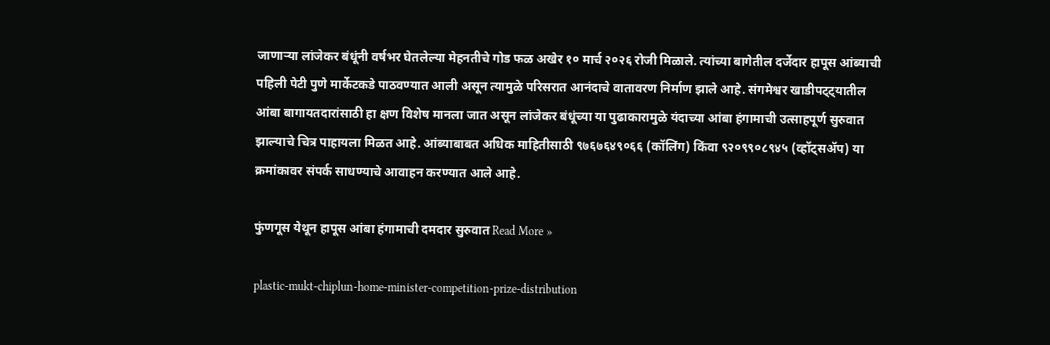जाणाऱ्या लांजेकर बंधूंनी वर्षभर घेतलेल्या मेहनतीचे गोड फळ अखेर १० मार्च २०२६ रोजी मिळाले. त्यांच्या बागेतील दर्जेदार हापूस आंब्याची पहिली पेटी पुणे मार्केटकडे पाठवण्यात आली असून त्यामुळे परिसरात आनंदाचे वातावरण निर्माण झाले आहे. संगमेश्वर खाडीपट्ट्यातील आंबा बागायतदारांसाठी हा क्षण विशेष मानला जात असून लांजेकर बंधूंच्या या पुढाकारामुळे यंदाच्या आंबा हंगामाची उत्साहपूर्ण सुरुवात झाल्याचे चित्र पाहायला मिळत आहे. आंब्याबाबत अधिक माहितीसाठी ९७६७६४९०६६ (कॉलिंग) किंवा ९२०९९०८९४५ (व्हॉट्सॲप) या क्रमांकावर संपर्क साधण्याचे आवाहन करण्यात आले आहे.

फुंणगूस येथून हापूस आंबा हंगामाची दमदार सुरुवात Read More »

plastic-mukt-chiplun-home-minister-competition-prize-distribution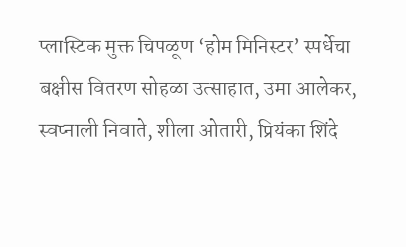प्लास्टिक मुक्त चिपळूण ‘होम मिनिस्टर’ स्पर्धेचा बक्षीस वितरण सोहळा उत्साहात, उमा आलेकर, स्वप्नाली निवाते, शीला ओतारी, प्रियंका शिंदे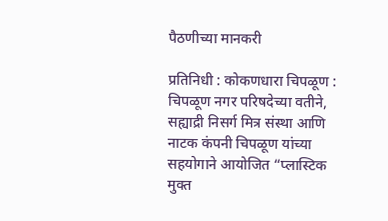पैठणीच्या मानकरी

प्रतिनिधी : कोकणधारा चिपळूण : चिपळूण नगर परिषदेच्या वतीने, सह्याद्री निसर्ग मित्र संस्था आणि नाटक कंपनी चिपळूण यांच्या सहयोगाने आयोजित “प्लास्टिक मुक्त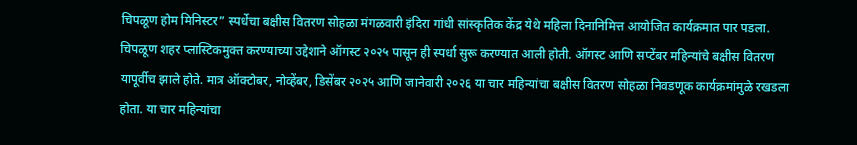चिपळूण होम मिनिस्टर” स्पर्धेचा बक्षीस वितरण सोहळा मंगळवारी इंदिरा गांधी सांस्कृतिक केंद्र येथे महिला दिनानिमित्त आयोजित कार्यक्रमात पार पडला. चिपळूण शहर प्लास्टिकमुक्त करण्याच्या उद्देशाने ऑगस्ट २०२५ पासून ही स्पर्धा सुरू करण्यात आली होती. ऑगस्ट आणि सप्टेंबर महिन्यांचे बक्षीस वितरण यापूर्वीच झाले होते. मात्र ऑक्टोबर, नोव्हेंबर, डिसेंबर २०२५ आणि जानेवारी २०२६ या चार महिन्यांचा बक्षीस वितरण सोहळा निवडणूक कार्यक्रमांमुळे रखडला होता. या चार महिन्यांचा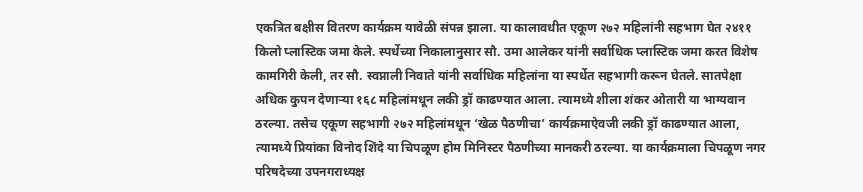एकत्रित बक्षीस वितरण कार्यक्रम यावेळी संपन्न झाला. या कालावधीत एकूण २७२ महिलांनी सहभाग घेत २४११ किलो प्लास्टिक जमा केले. स्पर्धेच्या निकालानुसार सौ. उमा आलेकर यांनी सर्वाधिक प्लास्टिक जमा करत विशेष कामगिरी केली, तर सौ. स्वप्नाली निवाते यांनी सर्वाधिक महिलांना या स्पर्धेत सहभागी करून घेतले. सातपेक्षा अधिक कुपन देणाऱ्या १६८ महिलांमधून लकी ड्रॉ काढण्यात आला. त्यामध्ये शीला शंकर ओतारी या भाग्यवान ठरल्या. तसेच एकूण सहभागी २७२ महिलांमधून ‘खेळ पैठणीचा’ कार्यक्रमाऐवजी लकी ड्रॉ काढण्यात आला, त्यामध्ये प्रियांका विनोद शिंदे या चिपळूण होम मिनिस्टर पैठणीच्या मानकरी ठरल्या. या कार्यक्रमाला चिपळूण नगर परिषदेच्या उपनगराध्यक्ष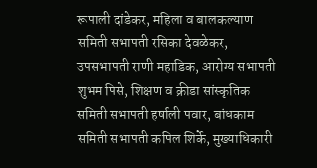रूपाली दांडेकर, महिला व बालकल्याण समिती सभापती रसिका देवळेकर, उपसभापती राणी महाडिक, आरोग्य सभापती शुभम पिसे, शिक्षण व क्रीडा सांस्कृतिक समिती सभापती हर्षाली पवार, बांधकाम समिती सभापती कपिल शिर्के, मुख्याधिकारी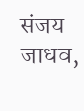संजय जाधव,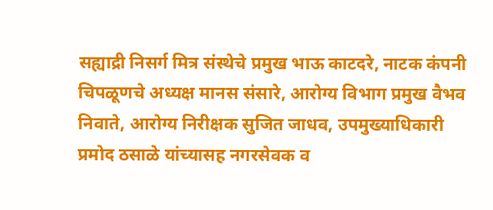सह्याद्री निसर्ग मित्र संस्थेचे प्रमुख भाऊ काटदरे, नाटक कंपनी चिपळूणचे अध्यक्ष मानस संसारे, आरोग्य विभाग प्रमुख वैभव निवाते, आरोग्य निरीक्षक सुजित जाधव, उपमुख्याधिकारी प्रमोद ठसाळे यांच्यासह नगरसेवक व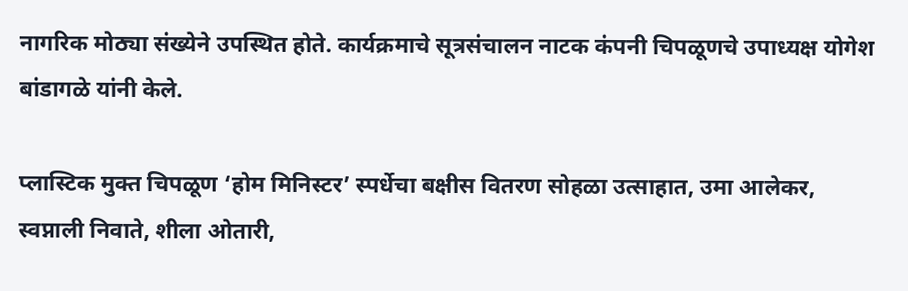नागरिक मोठ्या संख्येने उपस्थित होते. कार्यक्रमाचे सूत्रसंचालन नाटक कंपनी चिपळूणचे उपाध्यक्ष योगेश बांडागळे यांनी केले.

प्लास्टिक मुक्त चिपळूण ‘होम मिनिस्टर’ स्पर्धेचा बक्षीस वितरण सोहळा उत्साहात, उमा आलेकर, स्वप्नाली निवाते, शीला ओतारी,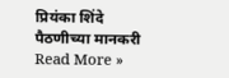प्रियंका शिंदे पैठणीच्या मानकरी Read More »